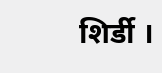शिर्डी ।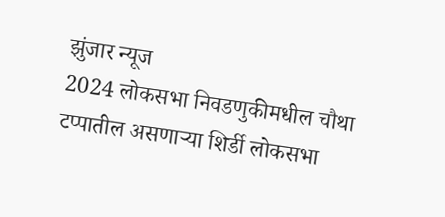झुंजार न्यूज
2024 लोकसभा निवडणुकीमधील चौथा टप्पातील असणाऱ्या शिर्डी लोकसभा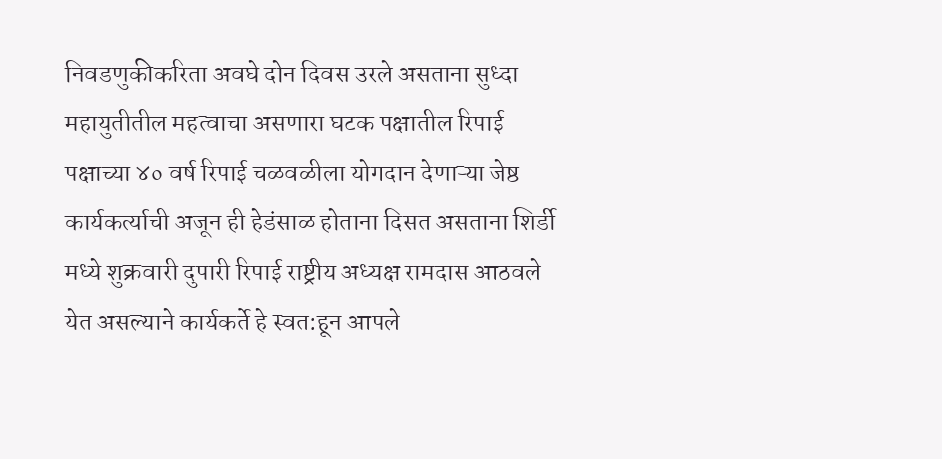निवडणुकीकरिता अवघे दोन दिवस उरले असताना सुध्दा महायुतीतील महत्वाचा असणारा घटक पक्षातील रिपाई पक्षाच्या ४० वर्ष रिपाई चळवळीला योगदान देणाऱ्या जेष्ठ कार्यकर्त्याची अजून ही हेडंसाळ होताना दिसत असताना शिर्डी मध्ये शुक्रवारी दुपारी रिपाई राष्ट्रीय अध्यक्ष रामदास आठवले येत असल्याने कार्यकर्ते हे स्वत:हून आपले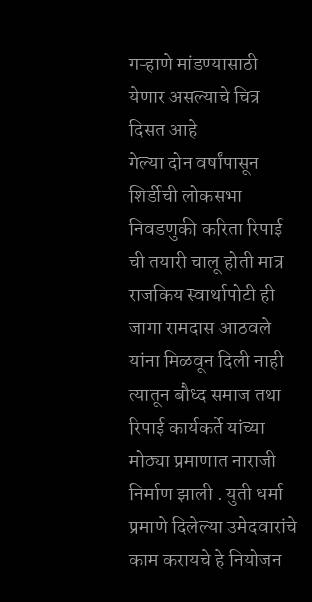गऱ्हाणे मांडण्यासाठी येणार असल्याचे चित्र दिसत आहे
गेल्या दोन वर्षांपासून शिर्डीची लोकसभा निवडणुकी करिता रिपाई ची तयारी चालू होती मात्र राजकिय स्वार्थापोटी ही जागा रामदास आठवले यांना मिळवून दिली नाही त्यातून बौध्द समाज तथा रिपाई कार्यकर्ते यांच्या मोठ्या प्रमाणात नाराजी निर्माण झाली . युती धर्मा प्रमाणे दिलेल्या उमेदवारांचे काम करायचे हे नियोजन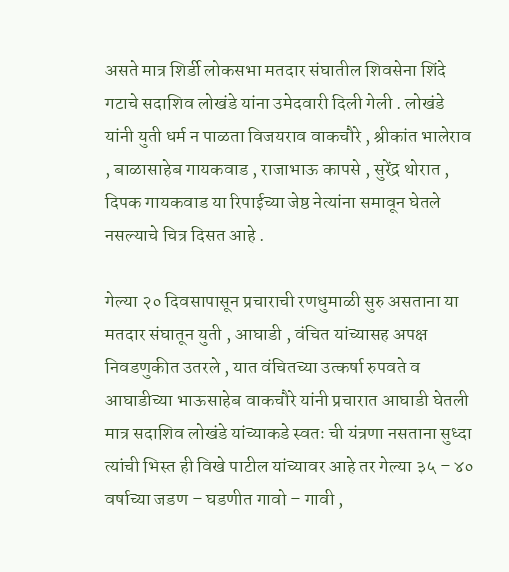असते मात्र शिर्डी लोकसभा मतदार संघातील शिवसेना शिंदे गटाचे सदाशिव लोखंडे यांना उमेदवारी दिली गेली . लोखंडे यांनी युती धर्म न पाळता विजयराव वाकचौरे , श्रीकांत भालेराव , बाळासाहेब गायकवाड , राजाभाऊ कापसे , सुरेंद्र थोरात , दिपक गायकवाड या रिपाईच्या जेष्ठ नेत्यांना समावून घेतले नसल्याचे चित्र दिसत आहे .

गेल्या २० दिवसापासून प्रचाराची रणधुमाळी सुरु असताना या मतदार संघातून युती , आघाडी , वंचित यांच्यासह अपक्ष निवडणुकीत उतरले , यात वंचितच्या उत्कर्षा रुपवते व आघाडीच्या भाऊसाहेब वाकचौरे यांनी प्रचारात आघाडी घेतली मात्र सदाशिव लोखंडे यांच्याकडे स्वतः ची यंत्रणा नसताना सुध्दा त्यांची भिस्त ही विखे पाटील यांच्यावर आहे तर गेल्या ३५ – ४० वर्षाच्या जडण – घडणीत गावो – गावी ,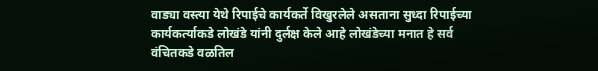वाड्या वस्त्या येथे रिपाईचे कार्यकर्ते विखुरलेले असताना सुध्दा रिपाईच्या कार्यकर्त्याकडे लोखंडे यांनी दुर्लक्ष केले आहे लोखंडेच्या मनात हे सर्व वंचितकडे वळतिल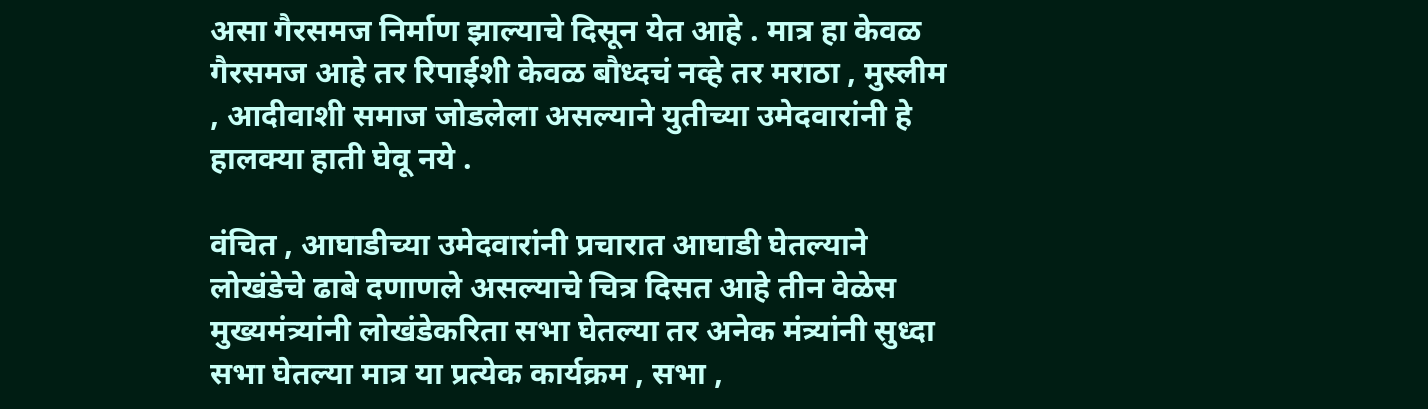असा गैरसमज निर्माण झाल्याचे दिसून येत आहे . मात्र हा केवळ गैरसमज आहे तर रिपाईशी केवळ बौध्दचं नव्हे तर मराठा , मुस्लीम , आदीवाशी समाज जोडलेला असल्याने युतीच्या उमेदवारांनी हे हालक्या हाती घेवू नये .

वंचित , आघाडीच्या उमेदवारांनी प्रचारात आघाडी घेतल्याने लोखंडेचे ढाबे दणाणले असल्याचे चित्र दिसत आहे तीन वेळेस मुख्यमंत्र्यांनी लोखंडेकरिता सभा घेतल्या तर अनेक मंत्र्यांनी सुध्दा सभा घेतल्या मात्र या प्रत्येक कार्यक्रम , सभा ,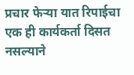प्रचार फेऱ्या यात रिपाईचा एक ही कार्यकर्ता दिसत नसल्याने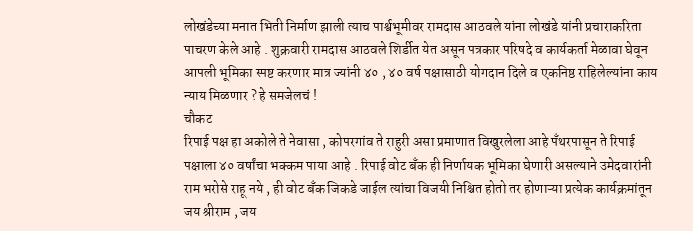लोखंडेच्या मनात भिती निर्माण झाली त्याच पार्श्वभूमीवर रामदास आठवले यांना लोखंडे यांनी प्रचाराकरिता पाचरण केले आहे . शुक्रवारी रामदास आठवले शिर्डीत येत असून पत्रकार परिषदे व कार्यकर्ता मेळावा घेवून आपली भूमिका स्पष्ट करणार मात्र ज्यांनी ४० , ४० वर्ष पक्षासाठी योगदान दिले व एकनिष्ठ राहिलेल्यांना काय न्याय मिळणार ? हे समजेलचं !
चौकट
रिपाई पक्ष हा अकोले ते नेवासा , कोपरगांव ते राहुरी असा प्रमाणात विखुरलेला आहे पँथरपासून ते रिपाई पक्षाला ४० वर्षांचा भक्कम पाया आहे . रिपाई वोट बँक ही निर्णायक भूमिका घेणारी असल्याने उमेदवारांनी राम भरोसे राहू नये , ही वोट बँक जिकडे जाईल त्यांचा विजयी निश्चित होतो तर होणाऱ्या प्रत्येक कार्यक्रमांतून जय श्रीराम , जय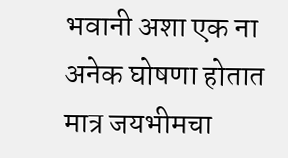भवानी अशा एक ना अनेक घोषणा होतात मात्र जयभीमचा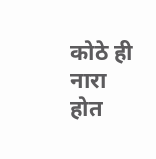कोठे ही नारा होत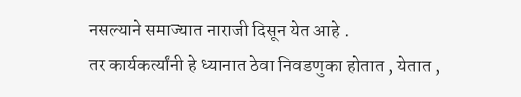नसल्याने समाज्यात नाराजी दिसून येत आहे .
तर कार्यकर्त्यांनी हे ध्यानात ठेवा निवडणुका होतात , येतात ,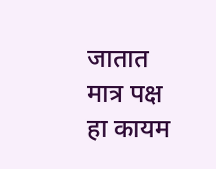जातात मात्र पक्ष हा कायम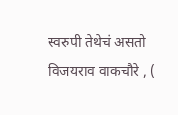स्वरुपी तेथेचं असतो
विजयराव वाकचौरे , (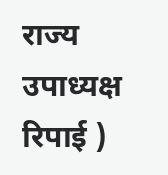राज्य उपाध्यक्ष रिपाई )